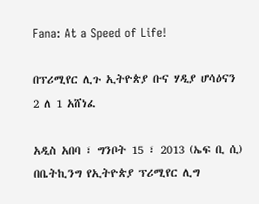Fana: At a Speed of Life!

በፕሪሚየር ሊጉ ኢትዮጵያ ቡና ሃዲያ ሆሳዕናን 2 ለ 1 አሸነፈ

አዲስ አበባ ፣ ግንቦት 15 ፣ 2013 (ኤፍ ቢ ሲ) በቤትኪንግ የኢትዮጵያ ፕሪሚየር ሊግ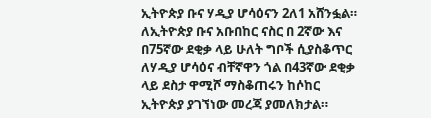ኢትዮጵያ ቡና ሃዲያ ሆሳዕናን 2ለ1 አሸንፏል።
ለኢትዮጵያ ቡና አቡበከር ናስር በ 2ኛው እና በ75ኛው ደቂቃ ላይ ሁለት ግቦች ሲያስቆጥር ለሃዲያ ሆሳዕና ብቸኛዋን ጎል በ43ኛው ደቂቃ ላይ ደስታ ዋሚሾ ማስቆጠሩን ከሶከር ኢትዮጵያ ያገኘነው መረጃ ያመለክታል።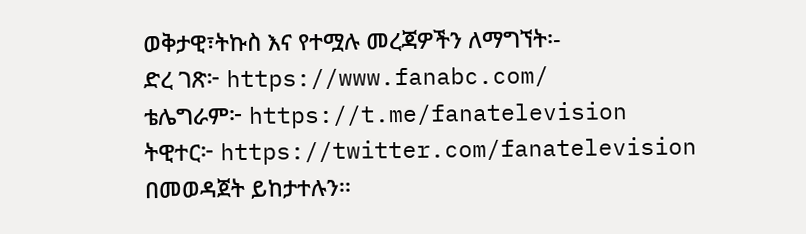ወቅታዊ፣ትኩስ እና የተሟሉ መረጃዎችን ለማግኘት፡-
ድረ ገጽ፦ https://www.fanabc.com/
ቴሌግራም፦ https://t.me/fanatelevision
ትዊተር፦ https://twitter.com/fanatelevision በመወዳጀት ይከታተሉን፡፡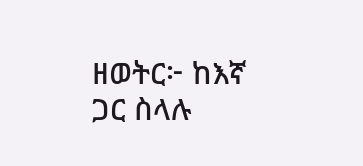ዘወትር፦ ከእኛ ጋር ስላሉ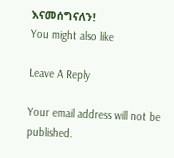እናመሰግናለን!
You might also like

Leave A Reply

Your email address will not be published.